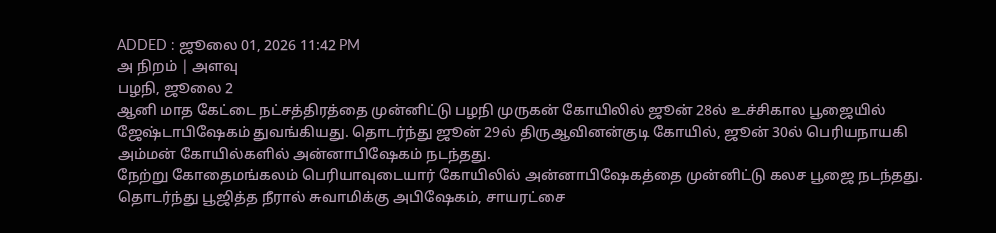ADDED : ஜூலை 01, 2026 11:42 PM
அ நிறம் | அளவு
பழநி, ஜூலை 2
ஆனி மாத கேட்டை நட்சத்திரத்தை முன்னிட்டு பழநி முருகன் கோயிலில் ஜூன் 28ல் உச்சிகால பூஜையில் ஜேஷ்டாபிஷேகம் துவங்கியது. தொடர்ந்து ஜூன் 29ல் திருஆவினன்குடி கோயில், ஜூன் 30ல் பெரியநாயகி அம்மன் கோயில்களில் அன்னாபிஷேகம் நடந்தது.
நேற்று கோதைமங்கலம் பெரியாவுடையார் கோயிலில் அன்னாபிஷேகத்தை முன்னிட்டு கலச பூஜை நடந்தது. தொடர்ந்து பூஜித்த நீரால் சுவாமிக்கு அபிஷேகம், சாயரட்சை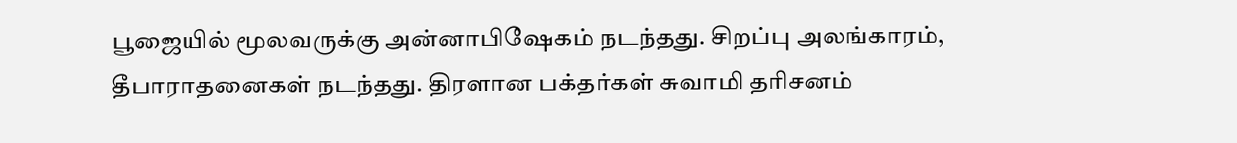பூஜையில் மூலவருக்கு அன்னாபிஷேகம் நடந்தது. சிறப்பு அலங்காரம், தீபாராதனைகள் நடந்தது. திரளான பக்தர்கள் சுவாமி தரிசனம்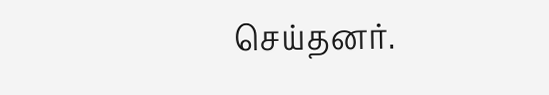செய்தனர்.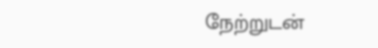நேற்றுடன்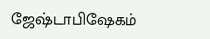ஜேஷ்டாபிஷேகம்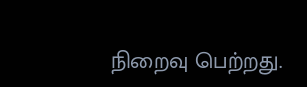நிறைவு பெற்றது.